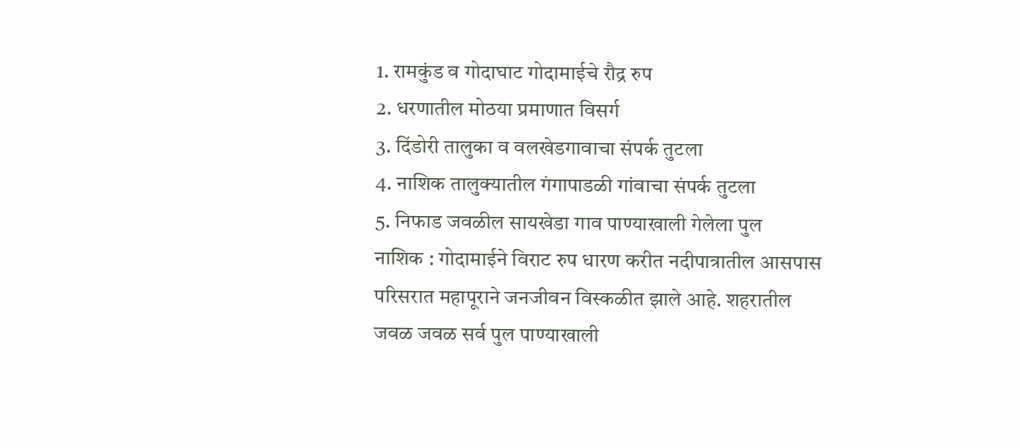1. रामकुंड व गोदाघाट गोदामाईचे रौद्र रुप
2. धरणातील मोठया प्रमाणात विसर्ग
3. दिंडोरी तालुका व वलखेडगावाचा संपर्क तुटला
4. नाशिक तालुक्यातील गंगापाडळी गांवाचा संपर्क तुटला
5. निफाड जवळील सायखेडा गाव पाण्याखाली गेलेला पुल
नाशिक : गोदामाईने विराट रुप धारण करीत नदीपात्रातील आसपास परिसरात महापूराने जनजीवन विस्कळीत झाले आहे. शहरातील जवळ जवळ सर्व पुल पाण्याखाली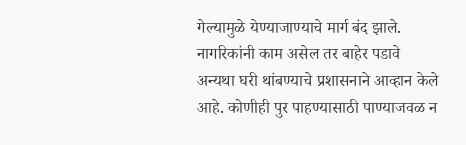गेल्यामुळे येण्याजाण्याचे मार्ग बंद झाले. नागरिकांनी काम असेल तर बाहेर पडावे
अन्यथा घरी थांबण्याचे प्रशासनाने आव्हान केले आहे. कोणीही पुर पाहण्यासाठी पाण्याजवळ न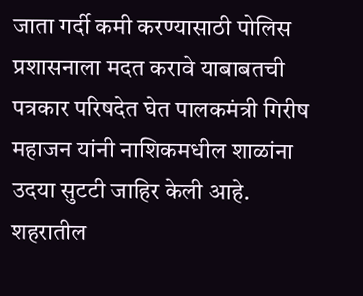जाता गर्दी कमी करण्यासाठी पोलिस प्रशासनाला मदत करावे याबाबतची पत्रकार परिषदेत घेत पालकमंत्री गिरीष महाजन यांनी नाशिकमधील शाळांना
उदया सुटटी जाहिर केली आहे.
शहरातील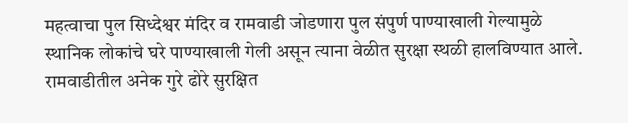महत्वाचा पुल सिध्देश्वर मंदिर व रामवाडी जोडणारा पुल संपुर्ण पाण्याखाली गेल्यामुळे स्थानिक लोकांचे घरे पाण्याखाली गेली असून त्याना वेळीत सुरक्षा स्थळी हालविण्यात आले. रामवाडीतील अनेक गुरे ढोरे सुरक्षित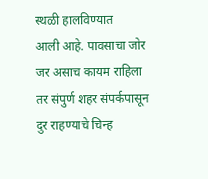स्थळी हालविण्यात
आली आहे. पावसाचा जोर जर असाच कायम राहिला तर संपुर्ण शहर संपर्कपासून दुर राहण्याचे चिन्ह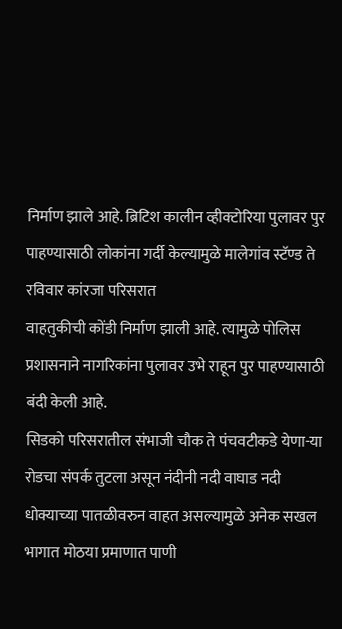निर्माण झाले आहे. ब्रिटिश कालीन व्हीक्टोरिया पुलावर पुर पाहण्यासाठी लोकांना गर्दी केल्यामुळे मालेगांव स्टॅण्ड ते रविवार कांरजा परिसरात
वाहतुकीची कोंडी निर्माण झाली आहे. त्यामुळे पोलिस प्रशासनाने नागरिकांना पुलावर उभे राहून पुर पाहण्यासाठी बंदी केली आहे.
सिडको परिसरातील संभाजी चौक ते पंचवटीकडे येणा-या रोडचा संपर्क तुटला असून नंदीनी नदी वाघाड नदी धोक्याच्या पातळीवरुन वाहत असल्यामुळे अनेक सखल भागात मोठया प्रमाणात पाणी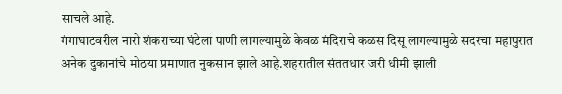साचले आहे.
गंगाघाटवरील नारो शंकराच्या घंटेला पाणी लागल्यामुळे केवळ मंदिराचे कळस दिसू लागल्यामुळे सदरचा महापुरात अनेक दुकानांचे मोठया प्रमाणात नुकसान झाले आहे.शहरातील संततधार जरी धीमी झाली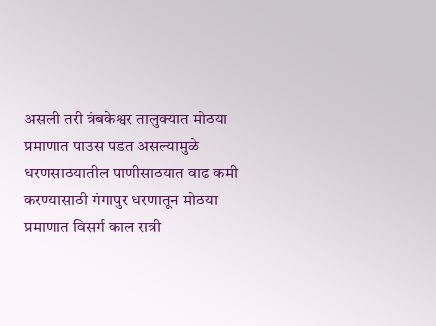असली तरी त्रंबकेश्वर तालुक्यात मोठया
प्रमाणात पाउस पडत असल्यामुळे धरणसाठयातील पाणीसाठयात वाढ कमी करण्यासाठी गंगापुर धरणातून मोठया प्रमाणात विसर्ग काल रात्री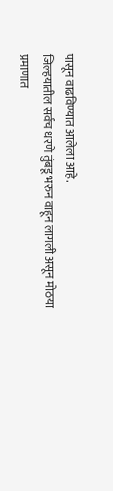पासून वाढविण्यात आलेला आहे.
जिल्हयातील सर्वच धरणे तुंबडू भरुन वाहून लागली असून मोठया प्रमाणात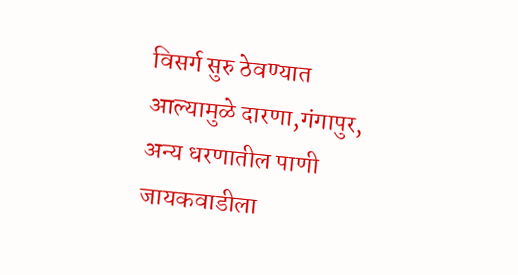विसर्ग सुरु ठेवण्यात आल्यामुळे दारणा,गंगापुर, अन्य धरणातील पाणी जायकवाडीला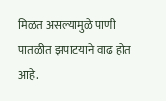मिळत असल्यामुळे पाणी पातळीत झपाटयाने वाढ होत आहे.